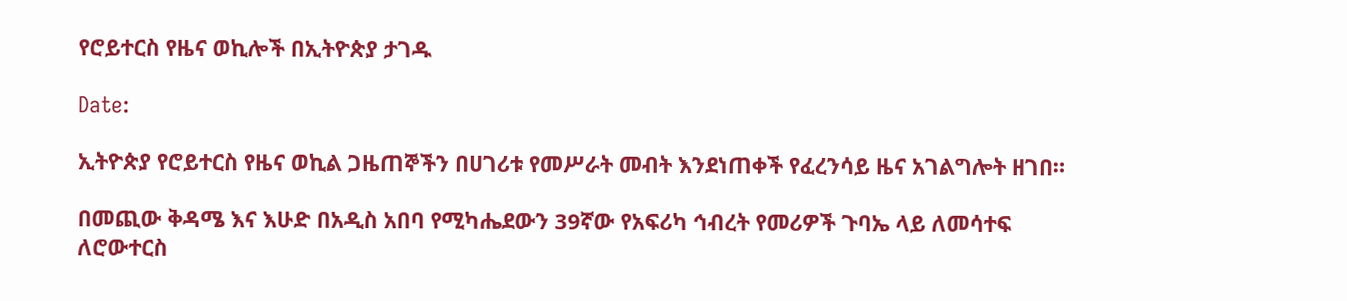የሮይተርስ የዜና ወኪሎች በኢትዮጵያ ታገዱ

Date:

ኢትዮጵያ የሮይተርስ የዜና ወኪል ጋዜጠኞችን በሀገሪቱ የመሥራት መብት እንደነጠቀች የፈረንሳይ ዜና አገልግሎት ዘገበ።

በመጪው ቅዳሜ እና እሁድ በአዲስ አበባ የሚካሔደውን 39ኛው የአፍሪካ ኅብረት የመሪዎች ጉባኤ ላይ ለመሳተፍ ለሮውተርስ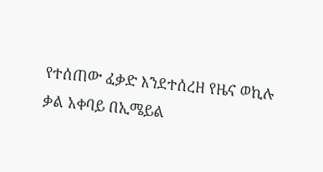የተሰጠው ፈቃድ እንደተሰረዘ የዜና ወኪሉ ቃል አቀባይ በኢሜይል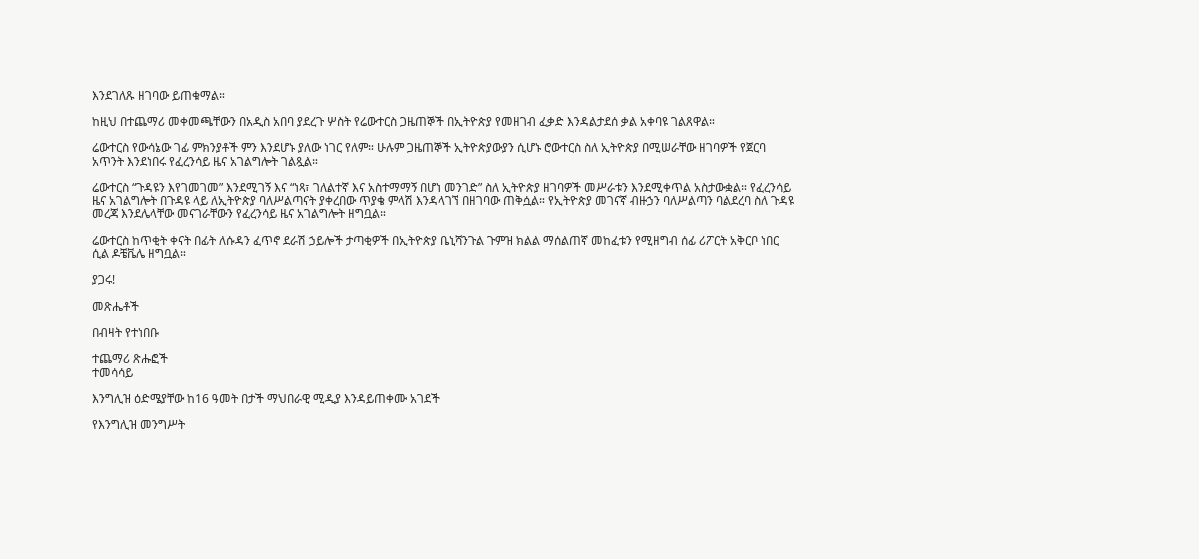እንደገለጹ ዘገባው ይጠቁማል።

ከዚህ በተጨማሪ መቀመጫቸውን በአዲስ አበባ ያደረጉ ሦስት የሬውተርስ ጋዜጠኞች በኢትዮጵያ የመዘገብ ፈቃድ እንዳልታደሰ ቃል አቀባዩ ገልጸዋል።

ሬውተርስ የውሳኔው ገፊ ምክንያቶች ምን እንደሆኑ ያለው ነገር የለም። ሁሉም ጋዜጠኞች ኢትዮጵያውያን ሲሆኑ ሮውተርስ ስለ ኢትዮጵያ በሚሠራቸው ዘገባዎች የጀርባ አጥንት እንደነበሩ የፈረንሳይ ዜና አገልግሎት ገልጿል።

ሬውተርስ “ጉዳዩን እየገመገመ” እንደሚገኝ እና “ነጻ፣ ገለልተኛ እና አስተማማኝ በሆነ መንገድ” ስለ ኢትዮጵያ ዘገባዎች መሥራቱን እንደሚቀጥል አስታውቋል። የፈረንሳይ ዜና አገልግሎት በጉዳዩ ላይ ለኢትዮጵያ ባለሥልጣናት ያቀረበው ጥያቄ ምላሽ እንዳላገኘ በዘገባው ጠቅሷል። የኢትዮጵያ መገናኛ ብዙኃን ባለሥልጣን ባልደረባ ስለ ጉዳዩ መረጃ እንደሌላቸው መናገራቸውን የፈረንሳይ ዜና አገልግሎት ዘግቧል።

ሬውተርስ ከጥቂት ቀናት በፊት ለሱዳን ፈጥኖ ደራሽ ኃይሎች ታጣቂዎች በኢትዮጵያ ቤኒሻንጉል ጉምዝ ክልል ማሰልጠኛ መከፈቱን የሚዘግብ ሰፊ ሪፖርት አቅርቦ ነበር ሲል ዶቼቬሌ ዘግቧል።

ያጋሩ!

መጽሔቶች

በብዛት የተነበቡ

ተጨማሪ ጽሑፎች
ተመሳሳይ

እንግሊዝ ዕድሜያቸው ከ16 ዓመት በታች ማህበራዊ ሚዲያ እንዳይጠቀሙ አገደች

የእንግሊዝ መንግሥት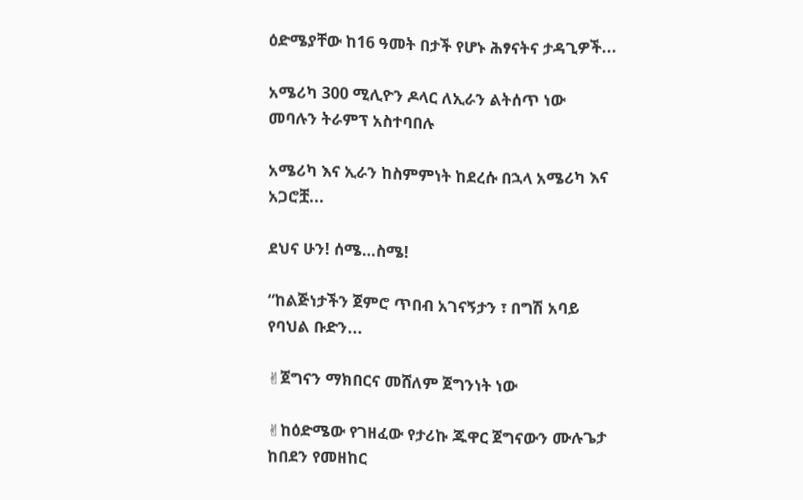ዕድሜያቸው ከ16 ዓመት በታች የሆኑ ሕፃናትና ታዳጊዎች...

አሜሪካ 300 ሚሊዮን ዶላር ለኢራን ልትሰጥ ነው መባሉን ትራምፕ አስተባበሉ

አሜሪካ እና ኢራን ከስምምነት ከደረሱ በኋላ አሜሪካ እና አጋሮቿ...

ደህና ሁን! ሰሜ…ስሜ!

“ከልጅነታችን ጀምሮ ጥበብ አገናኝታን ፣ በግሽ አባይ የባህል ቡድን...

✌ጀግናን ማክበርና መሸለም ጀግንነት ነው

✌ከዕድሜው የገዘፈው የታሪኩ ጁዋር ጀግናውን ሙሉጌታ ከበደን የመዘከር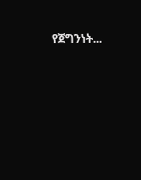የጀግንነት...